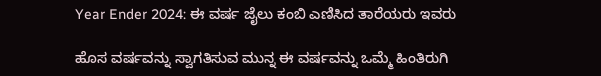Year Ender 2024: ಈ ವರ್ಷ ಜೈಲು ಕಂಬಿ ಎಣಿಸಿದ ತಾರೆಯರು ಇವರು

ಹೊಸ ವರ್ಷವನ್ನು ಸ್ವಾಗತಿಸುವ ಮುನ್ನ ಈ ವರ್ಷವನ್ನು ಒಮ್ಮೆ ಹಿಂತಿರುಗಿ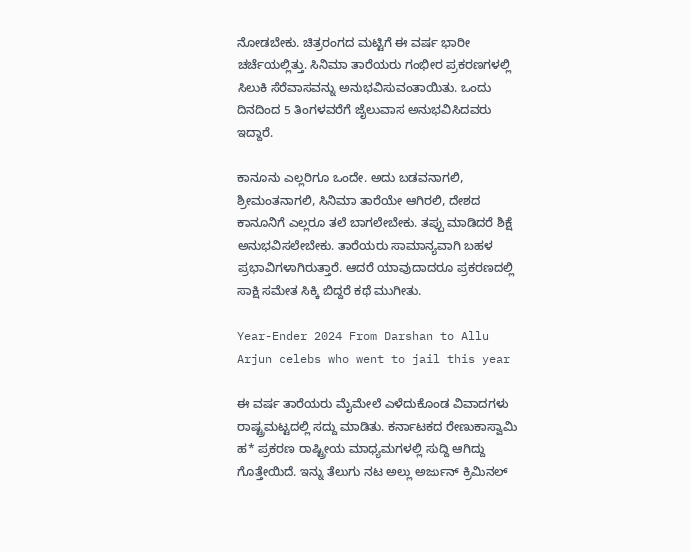ನೋಡಬೇಕು. ಚಿತ್ರರಂಗದ ಮಟ್ಟಿಗೆ ಈ ವರ್ಷ ಭಾರೀ ಚರ್ಚೆಯಲ್ಲಿತ್ತು. ಸಿನಿಮಾ ತಾರೆಯರು ಗಂಭೀರ ಪ್ರಕರಣಗಳಲ್ಲಿ ಸಿಲುಕಿ ಸೆರೆವಾಸವನ್ನು ಅನುಭವಿಸುವಂತಾಯಿತು. ಒಂದು ದಿನದಿಂದ 5 ತಿಂಗಳವರೆಗೆ ಜೈಲುವಾಸ ಅನುಭವಿಸಿದವರು ಇದ್ದಾರೆ.

ಕಾನೂನು ಎಲ್ಲರಿಗೂ ಒಂದೇ. ಅದು ಬಡವನಾಗಲಿ, ಶ್ರೀಮಂತನಾಗಲಿ, ಸಿನಿಮಾ ತಾರೆಯೇ ಆಗಿರಲಿ, ದೇಶದ ಕಾನೂನಿಗೆ ಎಲ್ಲರೂ ತಲೆ ಬಾಗಲೇಬೇಕು. ತಪ್ಪು ಮಾಡಿದರೆ ಶಿಕ್ಷೆ ಅನುಭವಿಸಲೇಬೇಕು. ತಾರೆಯರು ಸಾಮಾನ್ಯವಾಗಿ ಬಹಳ ಪ್ರಭಾವಿಗಳಾಗಿರುತ್ತಾರೆ. ಆದರೆ ಯಾವುದಾದರೂ ಪ್ರಕರಣದಲ್ಲಿ ಸಾಕ್ಷಿ ಸಮೇತ ಸಿಕ್ಕಿ ಬಿದ್ದರೆ ಕಥೆ ಮುಗೀತು.

Year-Ender 2024 From Darshan to Allu Arjun celebs who went to jail this year

ಈ ವರ್ಷ ತಾರೆಯರು ಮೈಮೇಲೆ ಎಳೆದುಕೊಂಡ ವಿವಾದಗಳು ರಾಷ್ಟ್ರಮಟ್ಟದಲ್ಲಿ ಸದ್ದು ಮಾಡಿತು. ಕರ್ನಾಟಕದ ರೇಣುಕಾಸ್ವಾಮಿ ಹ* ಪ್ರಕರಣ ರಾಷ್ಟ್ರೀಯ ಮಾಧ್ಯಮಗಳಲ್ಲಿ ಸುದ್ದಿ ಆಗಿದ್ದು ಗೊತ್ತೇಯಿದೆ. ಇನ್ನು ತೆಲುಗು ನಟ ಅಲ್ಲು ಅರ್ಜುನ್ ಕ್ರಿಮಿನಲ್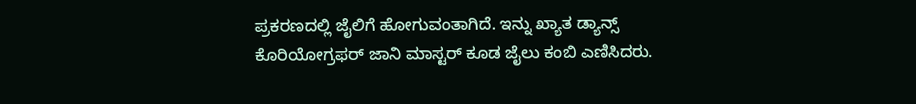ಪ್ರಕರಣದಲ್ಲಿ ಜೈಲಿಗೆ ಹೋಗುವಂತಾಗಿದೆ. ಇನ್ನು ಖ್ಯಾತ ಡ್ಯಾನ್ಸ್ ಕೊರಿಯೋಗ್ರಫರ್ ಜಾನಿ ಮಾಸ್ಟರ್ ಕೂಡ ಜೈಲು ಕಂಬಿ ಎಣಿಸಿದರು.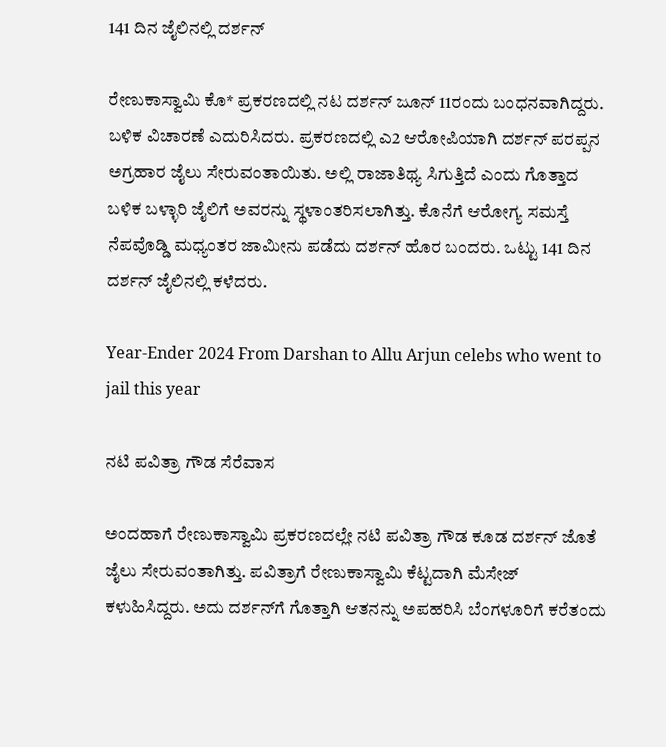141 ದಿನ ಜೈಲಿನಲ್ಲಿ ದರ್ಶನ್

ರೇಣುಕಾಸ್ವಾಮಿ ಕೊ* ಪ್ರಕರಣದಲ್ಲಿ ನಟ ದರ್ಶನ್ ಜೂನ್ 11ರಂದು ಬಂಧನವಾಗಿದ್ದರು. ಬಳಿಕ ವಿಚಾರಣೆ ಎದುರಿಸಿದರು. ಪ್ರಕರಣದಲ್ಲಿ ಎ2 ಆರೋಪಿಯಾಗಿ ದರ್ಶನ್ ಪರಪ್ಪನ ಅಗ್ರಹಾರ ಜೈಲು ಸೇರುವಂತಾಯಿತು. ಅಲ್ಲಿ ರಾಜಾತಿಥ್ಯ ಸಿಗುತ್ತಿದೆ ಎಂದು ಗೊತ್ತಾದ ಬಳಿಕ ಬಳ್ಳಾರಿ ಜೈಲಿಗೆ ಅವರನ್ನು ಸ್ಥಳಾಂತರಿಸಲಾಗಿತ್ತು. ಕೊನೆಗೆ ಆರೋಗ್ಯ ಸಮಸ್ತೆ ನೆಪವೊಡ್ಡಿ ಮಧ್ಯಂತರ ಜಾಮೀನು ಪಡೆದು ದರ್ಶನ್ ಹೊರ ಬಂದರು. ಒಟ್ಟು 141 ದಿನ ದರ್ಶನ್ ಜೈಲಿನಲ್ಲಿ ಕಳೆದರು.

Year-Ender 2024 From Darshan to Allu Arjun celebs who went to jail this year

ನಟಿ ಪವಿತ್ರಾ ಗೌಡ ಸೆರೆವಾಸ

ಅಂದಹಾಗೆ ರೇಣುಕಾಸ್ವಾಮಿ ಪ್ರಕರಣದಲ್ಲೇ ನಟಿ ಪವಿತ್ರಾ ಗೌಡ ಕೂಡ ದರ್ಶನ್ ಜೊತೆ ಜೈಲು ಸೇರುವಂತಾಗಿತ್ತು. ಪವಿತ್ರಾಗೆ ರೇಣುಕಾಸ್ವಾಮಿ ಕೆಟ್ಟದಾಗಿ ಮೆಸೇಜ್ ಕಳುಹಿಸಿದ್ದರು. ಅದು ದರ್ಶನ್‌ಗೆ ಗೊತ್ತಾಗಿ ಆತನನ್ನು ಅಪಹರಿಸಿ ಬೆಂಗಳೂರಿಗೆ ಕರೆತಂದು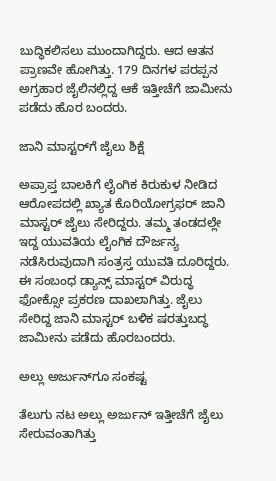ಬುದ್ಧಿಕಲಿಸಲು ಮುಂದಾಗಿದ್ದರು. ಆದ ಆತನ ಪ್ರಾಣವೇ ಹೋಗಿತ್ತು. 179 ದಿನಗಳ ಪರಪ್ಪನ ಅಗ್ರಹಾರ ಜೈಲಿನಲ್ಲಿದ್ದ ಆಕೆ ಇತ್ತೀಚೆಗೆ ಜಾಮೀನು ಪಡೆದು ಹೊರ ಬಂದರು.

ಜಾನಿ ಮಾಸ್ಟರ್‌ಗೆ ಜೈಲು ಶಿಕ್ಷೆ

ಅಪ್ರಾಪ್ತ ಬಾಲಕಿಗೆ ಲೈಂಗಿಕ ಕಿರುಕುಳ ನೀಡಿದ ಆರೋಪದಲ್ಲಿ ಖ್ಯಾತ ಕೊರಿಯೋಗ್ರಫರ್ ಜಾನಿ ಮಾಸ್ಟರ್ ಜೈಲು ಸೇರಿದ್ದರು. ತಮ್ಮ ತಂಡದಲ್ಲೇ ಇದ್ದ ಯುವತಿಯ ಲೈಂಗಿಕ ದೌರ್ಜನ್ಯ ನಡೆಸಿರುವುದಾಗಿ ಸಂತ್ರಸ್ತ ಯುವತಿ ದೂರಿದ್ದರು. ಈ ಸಂಬಂಧ ಡ್ಯಾನ್ಸ್ ಮಾಸ್ಟರ್ ವಿರುದ್ಧ ಫೋಕ್ಸೋ ಪ್ರಕರಣ ದಾಖಲಾಗಿತ್ತು. ಜೈಲು ಸೇರಿದ್ದ ಜಾನಿ ಮಾಸ್ಟರ್ ಬಳಿಕ ಷರತ್ತುಬದ್ಧ ಜಾಮೀನು ಪಡೆದು ಹೊರಬಂದರು.

ಅಲ್ಲು ಅರ್ಜುನ್‌ಗೂ ಸಂಕಷ್ಟ

ತೆಲುಗು ನಟ ಅಲ್ಲು ಅರ್ಜುನ್ ಇತ್ತೀಚೆಗೆ ಜೈಲು ಸೇರುವಂತಾಗಿತ್ತು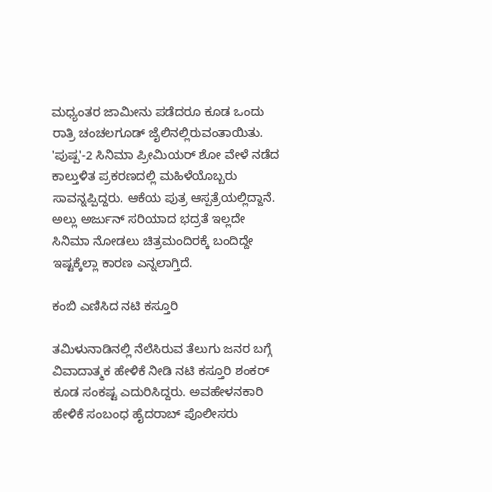ಮಧ್ಯಂತರ ಜಾಮೀನು ಪಡೆದರೂ ಕೂಡ ಒಂದು ರಾತ್ರಿ ಚಂಚಲಗೂಡ್ ಜೈಲಿನಲ್ಲಿರುವಂತಾಯಿತು. 'ಪುಷ್ಪ'-2 ಸಿನಿಮಾ ಪ್ರೀಮಿಯರ್ ಶೋ ವೇಳೆ ನಡೆದ ಕಾಲ್ತುಳಿತ ಪ್ರಕರಣದಲ್ಲಿ ಮಹಿಳೆಯೊಬ್ಬರು ಸಾವನ್ನಪ್ಪಿದ್ದರು. ಆಕೆಯ ಪುತ್ರ ಆಸ್ಪತ್ರೆಯಲ್ಲಿದ್ದಾನೆ. ಅಲ್ಲು ಅರ್ಜುನ್ ಸರಿಯಾದ ಭದ್ರತೆ ಇಲ್ಲದೇ ಸಿನಿಮಾ ನೋಡಲು ಚಿತ್ರಮಂದಿರಕ್ಕೆ ಬಂದಿದ್ದೇ ಇಷ್ಟಕ್ಕೆಲ್ಲಾ ಕಾರಣ ಎನ್ನಲಾಗ್ತಿದೆ.

ಕಂಬಿ ಎಣಿಸಿದ ನಟಿ ಕಸ್ತೂರಿ

ತಮಿಳುನಾಡಿನಲ್ಲಿ ನೆಲೆಸಿರುವ ತೆಲುಗು ಜನರ ಬಗ್ಗೆ ವಿವಾದಾತ್ಮಕ ಹೇಳಿಕೆ ನೀಡಿ ನಟಿ ಕಸ್ತೂರಿ ಶಂಕರ್ ಕೂಡ ಸಂಕಷ್ಟ ಎದುರಿಸಿದ್ದರು. ಅವಹೇಳನಕಾರಿ ಹೇಳಿಕೆ ಸಂಬಂಧ ಹೈದರಾಬ್ ಪೊಲೀಸರು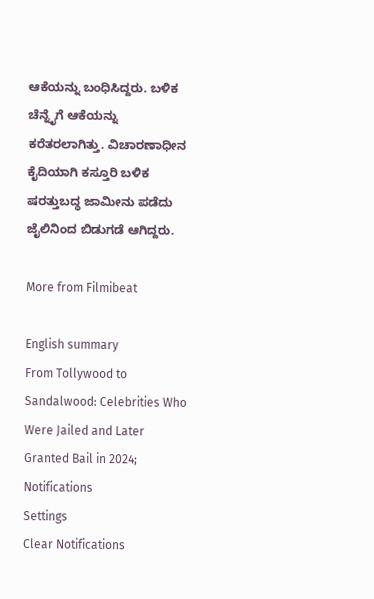ಆಕೆಯನ್ನು ಬಂಧಿಸಿದ್ದರು. ಬಳಿಕ ಚೆನ್ನೈಗೆ ಆಕೆಯನ್ನು ಕರೆತರಲಾಗಿತ್ತು. ವಿಚಾರಣಾಧೀನ ಕೈದಿಯಾಗಿ ಕಸ್ತೂರಿ ಬಳಿಕ ಷರತ್ತುಬದ್ಧ ಜಾಮೀನು ಪಡೆದು ಜೈಲಿನಿಂದ ಬಿಡುಗಡೆ ಆಗಿದ್ದರು.

More from Filmibeat

English summary
From Tollywood to Sandalwood: Celebrities Who Were Jailed and Later Granted Bail in 2024;
Notifications
Settings
Clear Notifications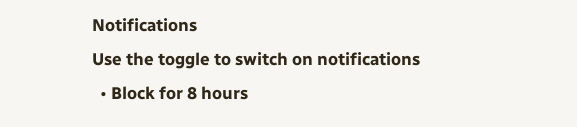Notifications
Use the toggle to switch on notifications
  • Block for 8 hours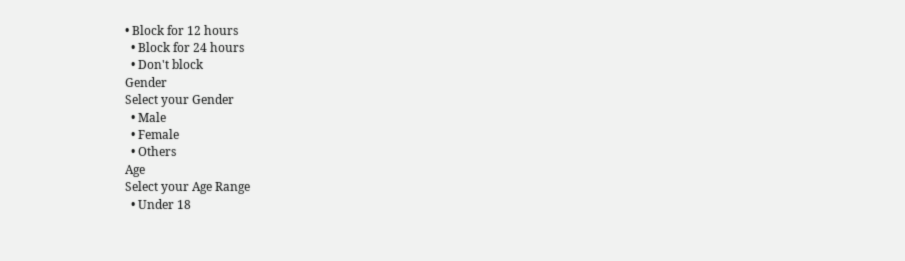• Block for 12 hours
  • Block for 24 hours
  • Don't block
Gender
Select your Gender
  • Male
  • Female
  • Others
Age
Select your Age Range
  • Under 18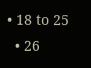• 18 to 25
  • 26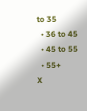to 35
  • 36 to 45
  • 45 to 55
  • 55+
X